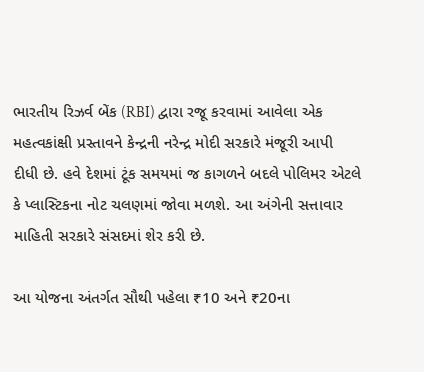ભારતીય રિઝર્વ બેંક (RBI) દ્વારા રજૂ કરવામાં આવેલા એક મહત્વકાંક્ષી પ્રસ્તાવને કેન્દ્રની નરેન્દ્ર મોદી સરકારે મંજૂરી આપી દીધી છે. હવે દેશમાં ટૂંક સમયમાં જ કાગળને બદલે પોલિમર એટલે કે પ્લાસ્ટિકના નોટ ચલણમાં જોવા મળશે. આ અંગેની સત્તાવાર માહિતી સરકારે સંસદમાં શેર કરી છે.

આ યોજના અંતર્ગત સૌથી પહેલા ₹10 અને ₹20ના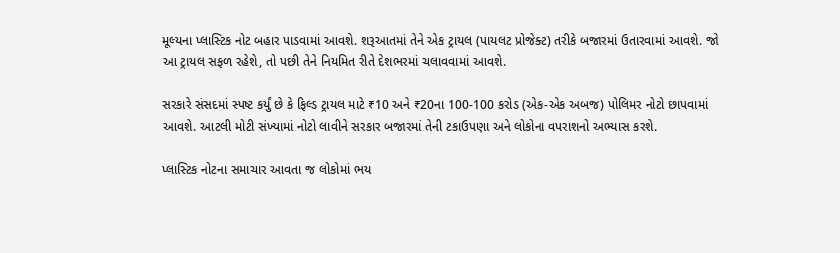મૂલ્યના પ્લાસ્ટિક નોટ બહાર પાડવામાં આવશે. શરૂઆતમાં તેને એક ટ્રાયલ (પાયલટ પ્રોજેક્ટ) તરીકે બજારમાં ઉતારવામાં આવશે. જો આ ટ્રાયલ સફળ રહેશે, તો પછી તેને નિયમિત રીતે દેશભરમાં ચલાવવામાં આવશે.

સરકારે સંસદમાં સ્પષ્ટ કર્યું છે કે ફિલ્ડ ટ્રાયલ માટે ₹10 અને ₹20ના 100-100 કરોડ (એક-એક અબજ) પોલિમર નોટો છાપવામાં આવશે. આટલી મોટી સંખ્યામાં નોટો લાવીને સરકાર બજારમાં તેની ટકાઉપણા અને લોકોના વપરાશનો અભ્યાસ કરશે.

પ્લાસ્ટિક નોટના સમાચાર આવતા જ લોકોમાં ભય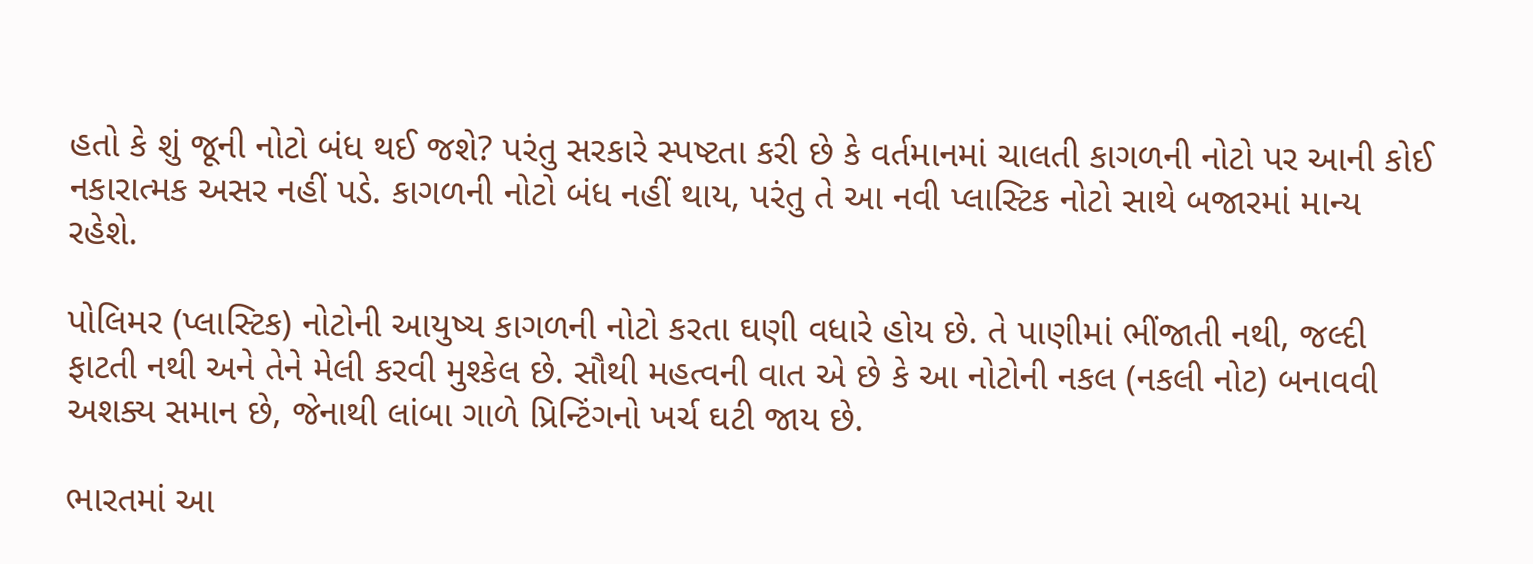હતો કે શું જૂની નોટો બંધ થઈ જશે? પરંતુ સરકારે સ્પષ્ટતા કરી છે કે વર્તમાનમાં ચાલતી કાગળની નોટો પર આની કોઈ નકારાત્મક અસર નહીં પડે. કાગળની નોટો બંધ નહીં થાય, પરંતુ તે આ નવી પ્લાસ્ટિક નોટો સાથે બજારમાં માન્ય રહેશે.

પોલિમર (પ્લાસ્ટિક) નોટોની આયુષ્ય કાગળની નોટો કરતા ઘણી વધારે હોય છે. તે પાણીમાં ભીંજાતી નથી, જલ્દી ફાટતી નથી અને તેને મેલી કરવી મુશ્કેલ છે. સૌથી મહત્વની વાત એ છે કે આ નોટોની નકલ (નકલી નોટ) બનાવવી અશક્ય સમાન છે, જેનાથી લાંબા ગાળે પ્રિન્ટિંગનો ખર્ચ ઘટી જાય છે.

ભારતમાં આ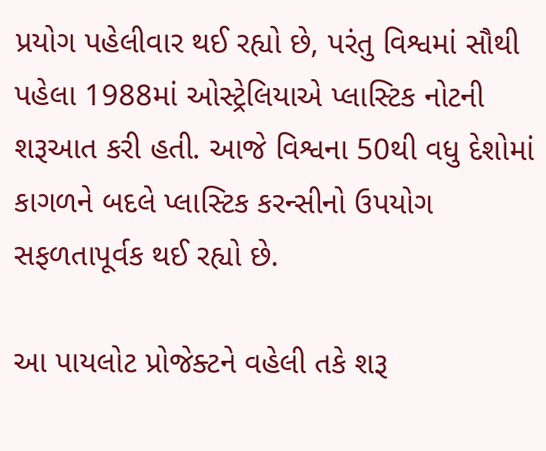પ્રયોગ પહેલીવાર થઈ રહ્યો છે, પરંતુ વિશ્વમાં સૌથી પહેલા 1988માં ઓસ્ટ્રેલિયાએ પ્લાસ્ટિક નોટની શરૂઆત કરી હતી. આજે વિશ્વના 50થી વધુ દેશોમાં કાગળને બદલે પ્લાસ્ટિક કરન્સીનો ઉપયોગ સફળતાપૂર્વક થઈ રહ્યો છે.

આ પાયલોટ પ્રોજેક્ટને વહેલી તકે શરૂ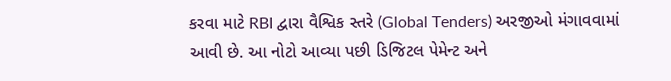કરવા માટે RBI દ્વારા વૈશ્વિક સ્તરે (Global Tenders) અરજીઓ મંગાવવામાં આવી છે. આ નોટો આવ્યા પછી ડિજિટલ પેમેન્ટ અને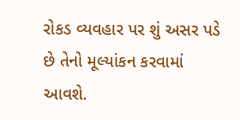રોકડ વ્યવહાર પર શું અસર પડે છે તેનો મૂલ્યાંકન કરવામાં આવશે.